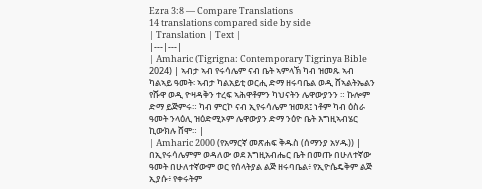Ezra 3:8 — Compare Translations
14 translations compared side by side
| Translation | Text |
|---|---|
| Amharic (Tigrigna: Contemporary Tigrinya Bible 2024) | ኣብታ ኣብ የሩሳሌም ናብ ቤት ኣምላኽ ካብ ዝመጹ ኣብ ካልኣይ ዓመት፡ ኣብታ ካልአይቲ ወርሒ ድማ ዘሩባቤል ወዲ ሸኣልትኤልን የሹዋ ወዲ ዮዛዳቅን ተረፍ ኣሕዋቶምን ካህናትን ሌዋውያንን ። ኩሎም ድማ ይጅምሩ። ካብ ምርኮ ናብ ኢየሩሳሌም ዝመጸ፤ ነቶም ካብ ዕስራ ዓመት ንላዕሊ ዝዕድሚኦም ሌዋውያን ድማ ንዕዮ ቤት እግዚኣብሄር ኪውክሉ ሸሞ። |
| Amharic 2000 (የአማርኛ መጽሐፍ ቅዱስ (ሰማንያ አሃዱ)) | በኢየሩሳሌምም ወዳለው ወደ እግዚአብሔር ቤት በመጡ በሁለተኛው ዓመት በሁለተኛውም ወር የሰላትያል ልጅ ዘሩባቤል፥ የኢዮሴዴቅም ልጅ ኢያሱ፥ የቀሩትም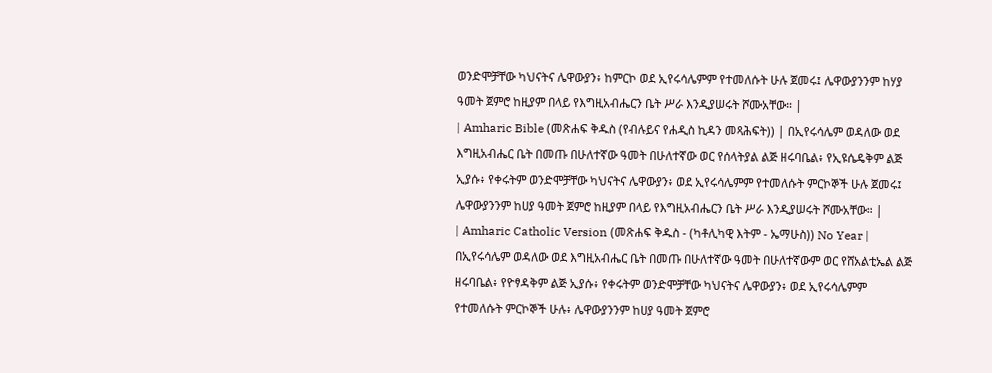ወንድሞቻቸው ካህናትና ሌዋውያን፥ ከምርኮ ወደ ኢየሩሳሌምም የተመለሱት ሁሉ ጀመሩ፤ ሌዋውያንንም ከሃያ ዓመት ጀምሮ ከዚያም በላይ የእግዚአብሔርን ቤት ሥራ እንዲያሠሩት ሾሙአቸው። |
| Amharic Bible (መጽሐፍ ቅዱስ (የብሉይና የሐዲስ ኪዳን መጻሕፍት)) | በኢየሩሳሌም ወዳለው ወደ እግዚአብሔር ቤት በመጡ በሁለተኛው ዓመት በሁለተኛው ወር የሰላትያል ልጅ ዘሩባቤል፥ የኢዩሴዴቅም ልጅ ኢያሱ፥ የቀሩትም ወንድሞቻቸው ካህናትና ሌዋውያን፥ ወደ ኢየሩሳሌምም የተመለሱት ምርኮኞች ሁሉ ጀመሩ፤ ሌዋውያንንም ከሀያ ዓመት ጀምሮ ከዚያም በላይ የእግዚአብሔርን ቤት ሥራ እንዲያሠሩት ሾሙአቸው። |
| Amharic Catholic Version (መጽሐፍ ቅዱስ - (ካቶሊካዊ እትም - ኤማሁስ)) No Year | በኢየሩሳሌም ወዳለው ወደ እግዚአብሔር ቤት በመጡ በሁለተኛው ዓመት በሁለተኛውም ወር የሸአልቲኤል ልጅ ዘሩባቤል፥ የዮፃዳቅም ልጅ ኢያሱ፥ የቀሩትም ወንድሞቻቸው ካህናትና ሌዋውያን፥ ወደ ኢየሩሳሌምም የተመለሱት ምርኮኞች ሁሉ፥ ሌዋውያንንም ከሀያ ዓመት ጀምሮ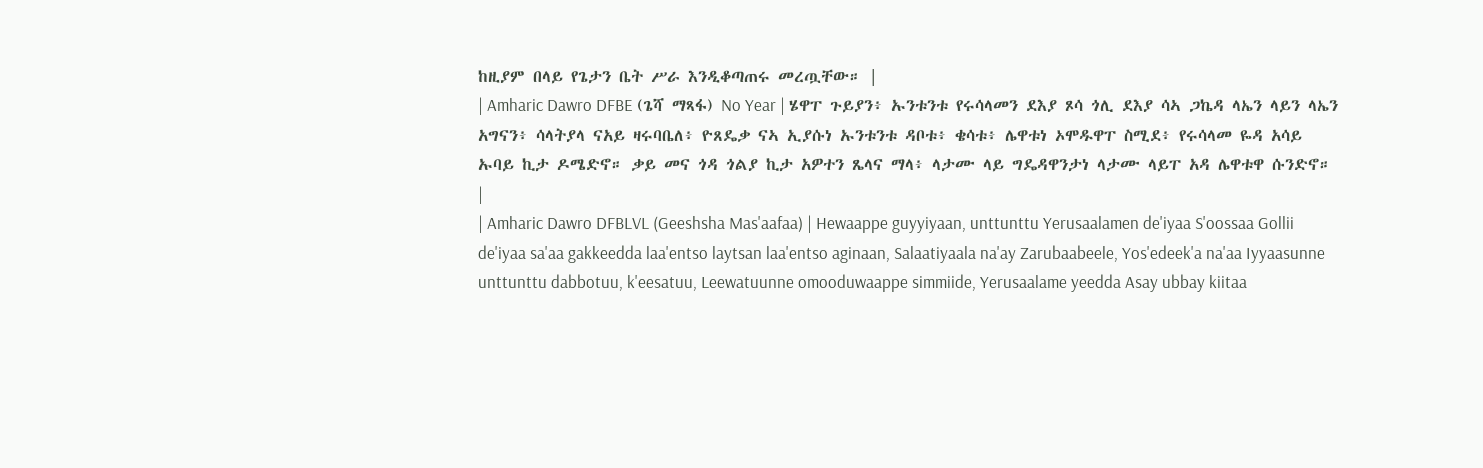ከዚያም በላይ የጌታን ቤት ሥራ እንዲቆጣጠሩ መረጧቸው። |
| Amharic Dawro DFBE (ጌሻ ማጻፋ) No Year | ሄዋፐ ጉይያን፥ ኡንቱንቱ የሩሳላመን ደእያ ጾሳ ጎሊ ደእያ ሳኣ ጋኬዳ ላኤን ላይን ላኤን አግናን፥ ሳላትያላ ናአይ ዛሩባቤለ፥ ዮጸዴቃ ናኣ ኢያሱነ ኡንቱንቱ ዳቦቱ፥ ቄሳቱ፥ ሌዋቱነ ኦሞዱዋፐ ስሚደ፥ የሩሳላመ ዬዳ አሳይ ኡባይ ኪታ ዶሜድኖ። ቃይ መና ጎዳ ጎልያ ኪታ አዎተን ጼላና ማላ፥ ላታሙ ላይ ግዴዳዋንታነ ላታሙ ላይፐ አዳ ሌዋቱዋ ሱንድኖ። |
| Amharic Dawro DFBLVL (Geeshsha Mas'aafaa) | Hewaappe guyyiyaan, unttunttu Yerusaalamen de'iyaa S'oossaa Gollii de'iyaa sa'aa gakkeedda laa'entso laytsan laa'entso aginaan, Salaatiyaala na'ay Zarubaabeele, Yos'edeek'a na'aa Iyyaasunne unttunttu dabbotuu, k'eesatuu, Leewatuunne omooduwaappe simmiide, Yerusaalame yeedda Asay ubbay kiitaa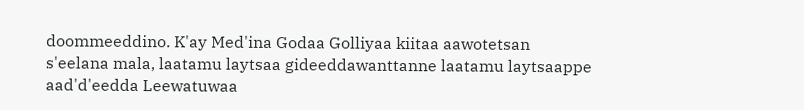doommeeddino. K'ay Med'ina Godaa Golliyaa kiitaa aawotetsan s'eelana mala, laatamu laytsaa gideeddawanttanne laatamu laytsaappe aad'd'eedda Leewatuwaa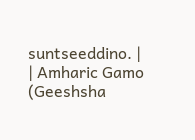suntseeddino. |
| Amharic Gamo (Geeshsha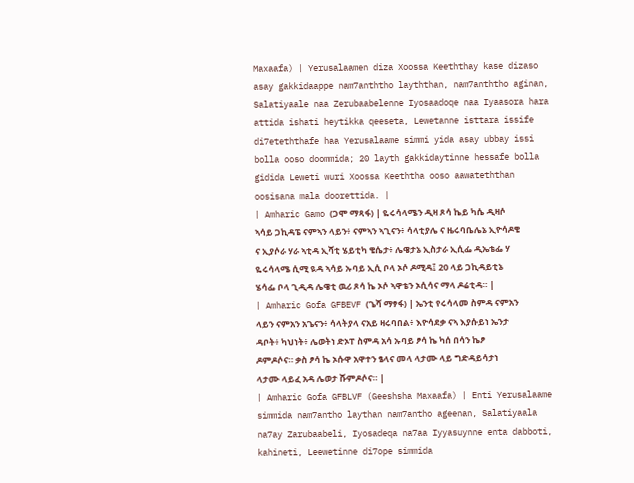Maxaafa) | Yerusalaamen diza Xoossa Keeththay kase dizaso asay gakkidaappe nam7anththo layththan, nam7anththo aginan, Salatiyaale naa Zerubaabelenne Iyosaadoqe naa Iyaasora hara attida ishati heytikka qeeseta, Lewetanne isttara issife di7eteththafe haa Yerusalaame simmi yida asay ubbay issi bolla ooso doommida; 20 layth gakkidaytinne hessafe bolla gidida Leweti wuri Xoossa Keeththa ooso aawateththan oosisana mala doorettida. |
| Amharic Gamo (ጋሞ ማጻፋ) | ዬሩሳላሜን ዲዛ ጾሳ ኬይ ካሴ ዲዛሶ ኣሳይ ጋኪዳፔ ናምኣን ላይን፥ ናምኣን ኣጊናን፥ ሳላቲያሌ ና ዜሩባቤሌኔ ኢዮሳዶቄ ና ኢያሶራ ሃራ ኣቲዳ ኢሻቲ ሄይቲካ ቄሴታ፥ ሌዌታኔ ኢስታራ ኢሲፌ ዲኤቴፌ ሃ ዬሩሳላሜ ሲሚ ዪዳ ኣሳይ ኡባይ ኢሲ ቦላ ኦሶ ዶሚዳ፤ 20 ላይ ጋኪዳይቲኔ ሄሳፌ ቦላ ጊዲዳ ሌዌቲ ዉሪ ጾሳ ኬ ኦሶ ኣዋቴን ኦሲሳና ማላ ዶሬቲዳ። |
| Amharic Gofa GFBEVF (ጌሻ ማፃፋ) | ኤንቲ የሩሳላመ ስምዳ ናምአን ላይን ናምአን አጌናን፥ ሳላትያላ ናአይ ዛሩባበል፥ እዮሳደቃ ናኣ እያሱይነ ኤንታ ዳቦት፥ ካህነት፥ ሌወትነ ድኦፐ ስምዳ አሳ ኡባይ ፆሳ ኬ ካሰ በሳን ኬፆ ዶምዶሶና። ቃስ ፆሳ ኬ ኦሱዋ አዋተን ፄላና መላ ላታሙ ላይ ግድዳይሳታነ ላታሙ ላይፈ አዳ ሌወታ ሹምዶሶና። |
| Amharic Gofa GFBLVF (Geeshsha Maxaafa) | Enti Yerusalaame simmida nam7antho laythan nam7antho ageenan, Salatiyaala na7ay Zarubaabeli, Iyosadeqa na7aa Iyyasuynne enta dabboti, kahineti, Leewetinne di7ope simmida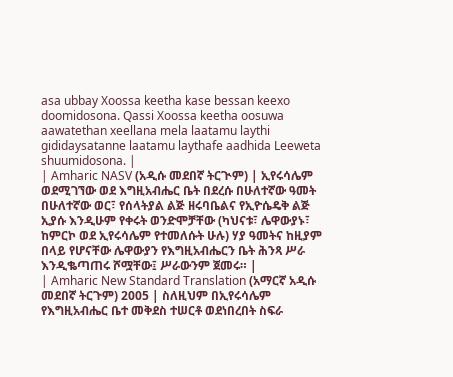asa ubbay Xoossa keetha kase bessan keexo doomidosona. Qassi Xoossa keetha oosuwa aawatethan xeellana mela laatamu laythi gididaysatanne laatamu laythafe aadhida Leeweta shuumidosona. |
| Amharic NASV (አዲሱ መደበኛ ትርጒም) | ኢየሩሳሌም ወደሚገኘው ወደ እግዚአብሔር ቤት በደረሱ በሁለተኛው ዓመት በሁለተኛው ወር፣ የሰላትያል ልጅ ዘሩባቤልና የኢዮሴዴቅ ልጅ ኢያሱ እንዲሁም የቀሩት ወንድሞቻቸው (ካህናቱ፣ ሌዋውያኑ፣ ከምርኮ ወደ ኢየሩሳሌም የተመለሱት ሁሉ) ሃያ ዓመትና ከዚያም በላይ የሆናቸው ሌዋውያን የእግዚአብሔርን ቤት ሕንጻ ሥራ እንዲቈጣጠሩ ሾሟቸው፤ ሥራውንም ጀመሩ። |
| Amharic New Standard Translation (አማርኛ አዲሱ መደበኛ ትርጉም) 2005 | ስለዚህም በኢየሩሳሌም የእግዚአብሔር ቤተ መቅደስ ተሠርቶ ወደነበረበት ስፍራ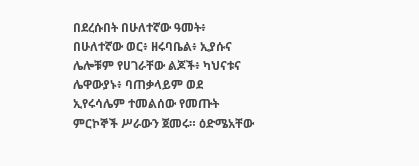በደረሱበት በሁለተኛው ዓመት፥ በሁለተኛው ወር፥ ዘሩባቤል፥ ኢያሱና ሌሎቹም የሀገራቸው ልጆች፥ ካህናቱና ሌዋውያኑ፥ ባጠቃላይም ወደ ኢየሩሳሌም ተመልሰው የመጡት ምርኮኞች ሥራውን ጀመሩ። ዕድሜአቸው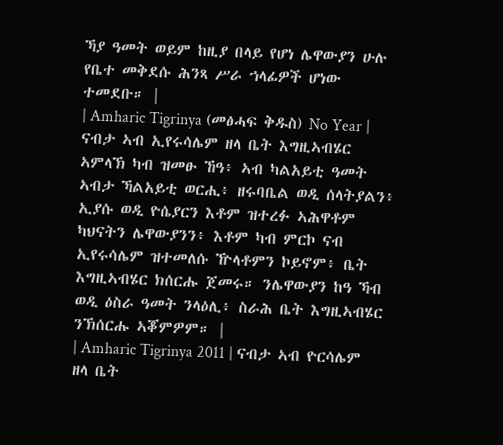ኻያ ዓመት ወይም ከዚያ በላይ የሆነ ሌዋውያን ሁሉ የቤተ መቅደሱ ሕንጻ ሥራ ኀላፊዎች ሆነው ተመደቡ። |
| Amharic Tigrinya (መፅሓፍ ቅዱስ) No Year | ናብታ ኣብ ኢየሩሳሌም ዘላ ቤት እግዚኣብሄር ኣምላኽ ካብ ዝመፁ ኸዓ፥ ኣብ ካልአይቲ ዓመት ኣብታ ኻልአይቲ ወርሒ፥ ዘሩባቤል ወዲ ሰላትያልን፥ ኢያሱ ወዲ ዮሴያርን እቶም ዝተረፉ ኣሕዋቶም ካህናትን ሌዋውያንን፥ እቶም ካብ ምርኮ ናብ ኢየሩሳሌም ዝተመለሱ ዅላቶምን ኮይኖም፥ ቤት እግዚኣብሄር ክሰርሑ ጀመሩ። ንሌዋውያን ከዓ ኻብ ወዲ ዕስራ ዓመት ንላዕሊ፥ ስራሕ ቤት እግዚኣብሄር ንኽሰርሑ ኣቖምዎም። |
| Amharic Tigrinya 2011 | ናብታ ኣብ ዮርሳሌም ዘላ ቤት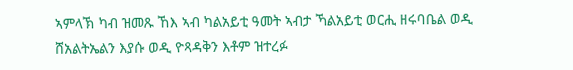ኣምላኽ ካብ ዝመጹ ኸእ ኣብ ካልአይቲ ዓመት ኣብታ ኻልአይቲ ወርሒ ዘሩባቤል ወዲ ሸአልትኤልን እያሱ ወዲ ዮጻዳቅን እቶም ዝተረፉ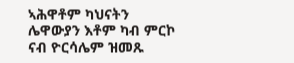ኣሕዋቶም ካህናትን ሌዋውያን እቶም ካብ ምርኮ ናብ ዮርሳሌም ዝመጹ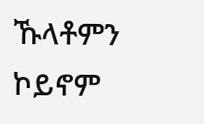ኹላቶምን ኮይኖም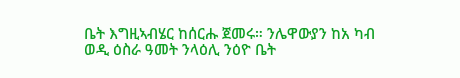ቤት እግዚኣብሄር ከሰርሑ ጀመሩ። ንሌዋውያን ከአ ካብ ወዲ ዕስራ ዓመት ንላዕሊ ንዕዮ ቤት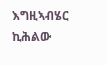እግዚኣብሄር ኪሕልው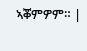ኣቖምዎም። |